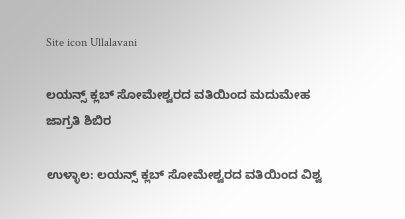Site icon Ullalavani

ಲಯನ್ಸ್ ಕ್ಲಬ್ ಸೋಮೇಶ್ವರದ ವತಿಯಿಂದ ಮದುಮೇಹ ಜಾಗ್ರತಿ ಶಿಬಿರ

ಉಳ್ಳಾಲ: ಲಯನ್ಸ್ ಕ್ಲಬ್ ಸೋಮೇಶ್ವರದ ವತಿಯಿಂದ ವಿಶ್ವ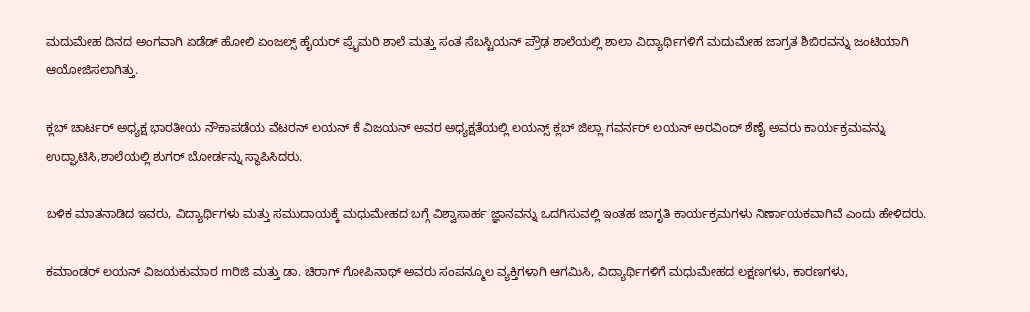ಮದುಮೇಹ ದಿನದ ಅಂಗವಾಗಿ ಏಡೆಡ್ ಹೋಲಿ ಏಂಜಲ್ಸ್ ಹೈಯರ್ ಪ್ರೈಮರಿ ಶಾಲೆ ಮತ್ತು ಸಂತ ಸೆಬಸ್ಟಿಯನ್ ಪ್ರೌಢ ಶಾಲೆಯಲ್ಲಿ ಶಾಲಾ ವಿದ್ಯಾರ್ಥಿಗಳಿಗೆ ಮದುಮೇಹ ಜಾಗ್ರತ ಶಿಬಿರವನ್ನು ಜಂಟಿಯಾಗಿ ಆಯೋಜಿಸಲಾಗಿತ್ತು.

ಕ್ಲಬ್ ಚಾರ್ಟರ್ ಅಧ್ಯಕ್ಷ ಭಾರತೀಯ ನೌಕಾಪಡೆಯ ವೆಟರನ್ ಲಯನ್ ಕೆ ವಿಜಯನ್ ಅವರ ಅಧ್ಯಕ್ಷತೆಯಲ್ಲಿ ಲಯನ್ಸ್ ಕ್ಲಬ್ ಜಿಲ್ಲಾ ಗವರ್ನರ್ ಲಯನ್ ಅರವಿಂದ್ ಶೆಣೈ ಅವರು ಕಾರ್ಯಕ್ರಮವನ್ನು ಉದ್ಘಾಟಿಸಿ,ಶಾಲೆಯಲ್ಲಿ ಶುಗರ್ ಬೋರ್ಡನ್ನು ಸ್ಥಾಪಿಸಿದರು.

ಬಳಿಕ ಮಾತನಾಡಿದ ಇವರು, ವಿದ್ಯಾರ್ಥಿಗಳು ಮತ್ತು ಸಮುದಾಯಕ್ಕೆ ಮಧುಮೇಹದ ಬಗ್ಗೆ ವಿಶ್ವಾಸಾರ್ಹ ಜ್ಞಾನವನ್ನು ಒದಗಿಸುವಲ್ಲಿ ಇಂತಹ ಜಾಗೃತಿ ಕಾರ್ಯಕ್ರಮಗಳು ನಿರ್ಣಾಯಕವಾಗಿವೆ ಎಂದು ಹೇಳಿದರು.

ಕಮಾಂಡರ್ ಲಯನ್ ವಿಜಯಕುಮಾರ mರಿಜಿ ಮತ್ತು ಡಾ. ಚಿರಾಗ್ ಗೋಪಿನಾಥ್ ಅವರು ಸಂಪನ್ಮೂಲ ವ್ಯಕ್ತಿಗಳಾಗಿ ಆಗಮಿಸಿ, ವಿದ್ಯಾರ್ಥಿಗಳಿಗೆ ಮಧುಮೇಹದ ಲಕ್ಷಣಗಳು, ಕಾರಣಗಳು,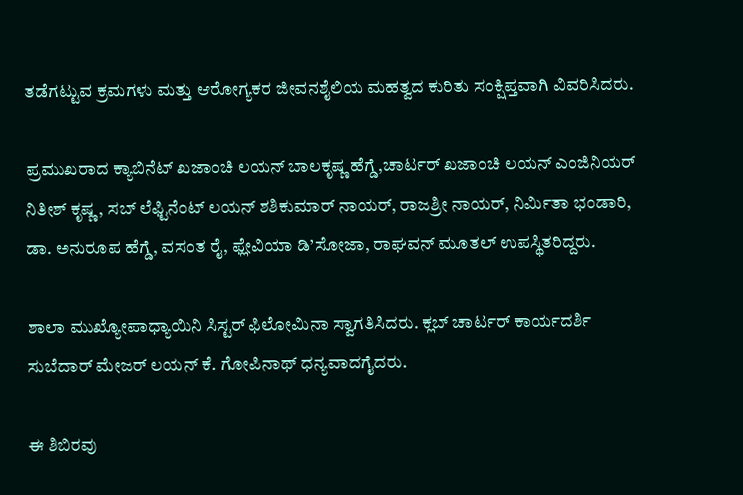ತಡೆಗಟ್ಟುವ ಕ್ರಮಗಳು ಮತ್ತು ಆರೋಗ್ಯಕರ ಜೀವನಶೈಲಿಯ ಮಹತ್ವದ ಕುರಿತು ಸಂಕ್ಷಿಪ್ತವಾಗಿ ವಿವರಿಸಿದರು.

ಪ್ರಮುಖರಾದ ಕ್ಯಾಬಿನೆಟ್ ಖಜಾಂಚಿ ಲಯನ್ ಬಾಲಕೃಷ್ಣ ಹೆಗ್ಡೆ,ಚಾರ್ಟರ್ ಖಜಾಂಚಿ ಲಯನ್ ಎಂಜಿನಿಯರ್ ನಿತೀಶ್ ಕೃಷ್ಣ, ಸಬ್ ಲೆಫ್ಟಿನೆಂಟ್ ಲಯನ್ ಶಶಿಕುಮಾರ್ ನಾಯರ್, ರಾಜಶ್ರೀ ನಾಯರ್, ನಿರ್ಮಿತಾ ಭಂಡಾರಿ, ಡಾ. ಅನುರೂಪ ಹೆಗ್ಡೆ, ವಸಂತ ರೈ, ಫ್ಲೇವಿಯಾ ಡಿ’ಸೋಜಾ, ರಾಘವನ್ ಮೂತಲ್ ಉಪಸ್ಥಿತರಿದ್ದರು.

ಶಾಲಾ ಮುಖ್ಯೋಪಾಧ್ಯಾಯಿನಿ ಸಿಸ್ಟರ್ ಫಿಲೋಮಿನಾ ಸ್ವಾಗತಿಸಿದರು. ಕ್ಲಬ್ ಚಾರ್ಟರ್ ಕಾರ್ಯದರ್ಶಿ ಸುಬೆದಾರ್ ಮೇಜರ್ ಲಯನ್ ಕೆ. ಗೋಪಿನಾಥ್ ಧನ್ಯವಾದಗೈದರು.

ಈ ಶಿಬಿರವು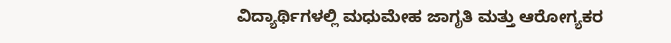ವಿದ್ಯಾರ್ಥಿಗಳಲ್ಲಿ ಮಧುಮೇಹ ಜಾಗೃತಿ ಮತ್ತು ಆರೋಗ್ಯಕರ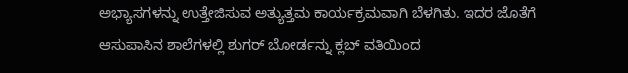ಅಭ್ಯಾಸಗಳನ್ನು ಉತ್ತೇಜಿಸುವ ಅತ್ಯುತ್ತಮ ಕಾರ್ಯಕ್ರಮವಾಗಿ ಬೆಳಗಿತು. ಇದರ ಜೊತೆಗೆ ಆಸುಪಾಸಿನ ಶಾಲೆಗಳಲ್ಲಿ ಶುಗರ್ ಬೋರ್ಡನ್ನು ಕ್ಲಬ್ ವತಿಯಿಂದ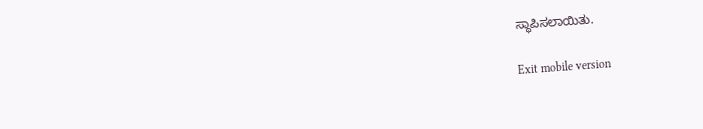ಸ್ಥಾಪಿಸಲಾಯಿತು.

Exit mobile version